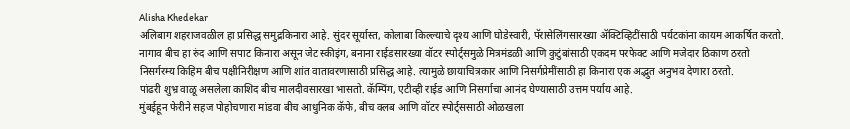Alisha Khedekar
अलिबाग शहराजवळील हा प्रसिद्ध समुद्रकिनारा आहे. सुंदर सूर्यास्त, कोलाबा किल्ल्याचे दृश्य आणि घोडेस्वारी, पॅरासेलिंगसारख्या ॲक्टिव्हिटींसाठी पर्यटकांना कायम आकर्षित करतो.
नागाव बीच हा रुंद आणि सपाट किनारा असून जेट स्कीइंग, बनाना राईडसारख्या वॉटर स्पोर्ट्समुळे मित्रमंडळी आणि कुटुंबांसाठी एकदम परफेक्ट आणि मजेदार ठिकाण ठरतो
निसर्गरम्य किहिम बीच पक्षीनिरीक्षण आणि शांत वातावरणासाठी प्रसिद्ध आहे. त्यामुळे छायाचित्रकार आणि निसर्गप्रेमींसाठी हा किनारा एक अद्भुत अनुभव देणारा ठरतो.
पांढरी शुभ्र वाळू असलेला काशिद बीच मालदीवसारखा भासतो. कॅम्पिंग, एटीव्ही राईड आणि निसर्गाचा आनंद घेण्यासाठी उत्तम पर्याय आहे.
मुंबईहून फेरीने सहज पोहोचणारा मांडवा बीच आधुनिक कॅफे, बीच क्लब आणि वॉटर स्पोर्ट्ससाठी ओळखला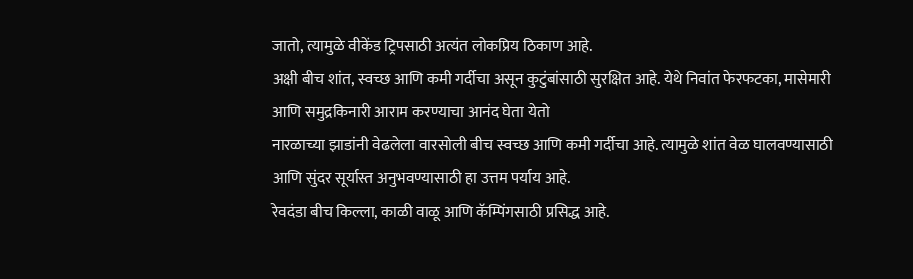जातो, त्यामुळे वीकेंड ट्रिपसाठी अत्यंत लोकप्रिय ठिकाण आहे.
अक्षी बीच शांत, स्वच्छ आणि कमी गर्दीचा असून कुटुंबांसाठी सुरक्षित आहे. येथे निवांत फेरफटका, मासेमारी आणि समुद्रकिनारी आराम करण्याचा आनंद घेता येतो
नारळाच्या झाडांनी वेढलेला वारसोली बीच स्वच्छ आणि कमी गर्दीचा आहे. त्यामुळे शांत वेळ घालवण्यासाठी आणि सुंदर सूर्यास्त अनुभवण्यासाठी हा उत्तम पर्याय आहे.
रेवदंडा बीच किल्ला, काळी वाळू आणि कॅम्पिंगसाठी प्रसिद्ध आहे.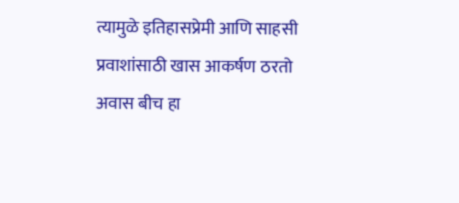त्यामुळे इतिहासप्रेमी आणि साहसी प्रवाशांसाठी खास आकर्षण ठरतो
अवास बीच हा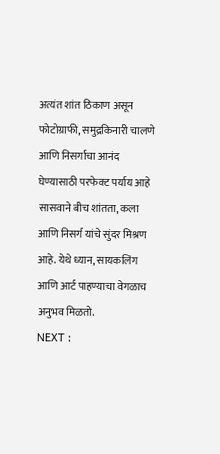अत्यंत शांत ठिकाण असून फोटोग्राफी, समुद्रकिनारी चालणे आणि निसर्गाचा आनंद घेण्यासाठी परफेक्ट पर्याय आहे
सासवाने बीच शांतता, कला आणि निसर्ग यांचे सुंदर मिश्रण आहे. येथे ध्यान, सायकलिंग आणि आर्ट पाहण्याचा वेगळाच अनुभव मिळतो.
NEXT :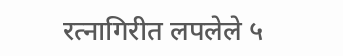रत्नागिरीत लपलेले ५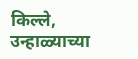किल्ले, उन्हाळ्याच्या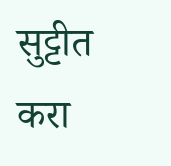सुट्टीत करा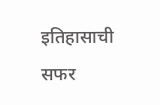इतिहासाची सफर